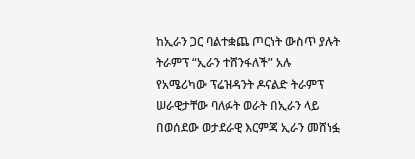ከኢራን ጋር ባልተቋጨ ጦርነት ውስጥ ያሉት ትራምፕ “ኢራን ተሸንፋለች” አሉ
የአሜሪካው ፕሬዝዳንት ዶናልድ ትራምፕ ሠራዊታቸው ባለፉት ወራት በኢራን ላይ በወሰደው ወታደራዊ እርምጃ ኢራን መሸነፏ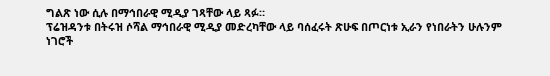ግልጽ ነው ሲሉ በማኅበራዊ ሚዲያ ገጻቸው ላይ ጻፉ።
ፕሬዝዳንቱ በትሩዝ ሶሻል ማኅበራዊ ሚዲያ መድረካቸው ላይ ባሰፈሩት ጽሁፍ በጦርነቱ ኢራን የነበራትን ሁሉንም ነገሮች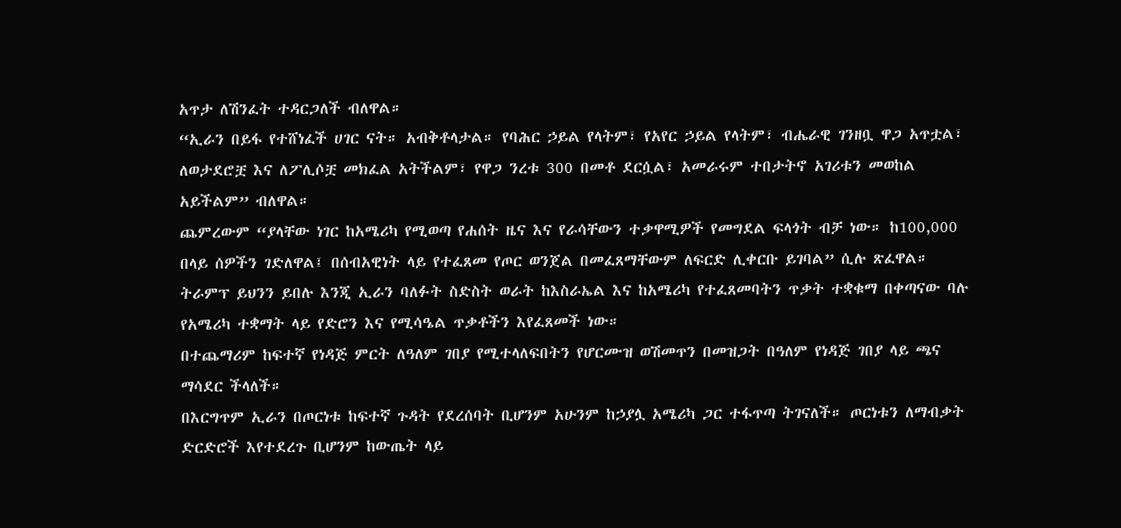አጥታ ለሽንፈት ተዳርጋለች ብለዋል።
“ኢራን በይፋ የተሸነፈች ሀገር ናት። አብቅቶላታል። የባሕር ኃይል የላትም፣ የአየር ኃይል የላትም፣ ብሔራዊ ገንዘቧ ዋጋ አጥቷል፣ ለወታደሮቿ እና ለፖሊሶቿ መክፈል አትችልም፣ የዋጋ ንረቱ 300 በመቶ ደርሷል፣ አመራሩም ተበታትኖ አገሪቱን መወከል አይችልም” ብለዋል።
ጨምረውም “ያላቸው ነገር ከአሜሪካ የሚወጣ የሐሰት ዜና እና የራሳቸውን ተቃዋሚዎች የመግደል ፍላጎት ብቻ ነው። ከ100,000 በላይ ሰዎችን ገድለዋል፤ በሰብአዊነት ላይ የተፈጸመ የጦር ወንጀል በመፈጸማቸውም ለፍርድ ሊቀርቡ ይገባል” ሲሉ ጽፈዋል።
ትራምፕ ይህንን ይበሉ እንጂ ኢራን ባለፉት ስድስት ወራት ከእስራኤል እና ከአሜሪካ የተፈጸመባትን ጥቃት ተቋቁማ በቀጣናው ባሉ የአሜሪካ ተቋማት ላይ የድሮን እና የሚሳዔል ጥቃቶችን እየፈጸመች ነው።
በተጨማሪም ከፍተኛ የነዳጅ ምርት ለዓለም ገበያ የሚተላለፍበትን የሆርሙዝ ወሽመጥን በመዝጋት በዓለም የነዳጅ ገበያ ላይ ጫና ማሳደር ችላለች።
በእርግጥም ኢራን በጦርነቱ ከፍተኛ ጉዳት የደረሰባት ቢሆንም አሁንም ከኃያሏ አሜሪካ ጋር ተፋጥጣ ትገናለች። ጦርነቱን ለማብቃት ድርድሮች እየተደረጉ ቢሆንም ከውጤት ላይ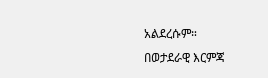አልደረሱም።
በወታደራዊ እርምጃ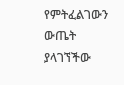የምትፈልገውን ውጤት ያላገኘችው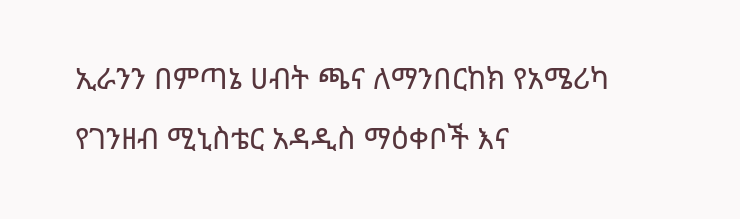ኢራንን በምጣኔ ሀብት ጫና ለማንበርከክ የአሜሪካ የገንዘብ ሚኒስቴር አዳዲስ ማዕቀቦች እና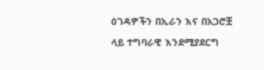ዕገዳዎችን በኢራን እና በአጋሮቿ ላይ ተግባራዊ እንደሚያደርግ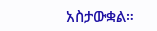አስታውቋል።